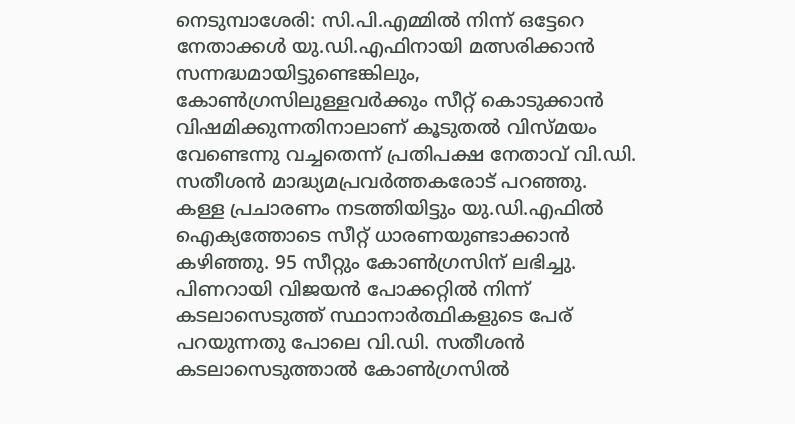നെടുമ്പാശേരി: സി.പി.എമ്മിൽ നിന്ന് ഒട്ടേറെ നേതാക്കൾ യു.ഡി.എഫിനായി മത്സരിക്കാൻ സന്നദ്ധമായിട്ടുണ്ടെങ്കിലും, കോൺഗ്രസിലുള്ളവർക്കും സീറ്റ് കൊടുക്കാൻ വിഷമിക്കുന്നതിനാലാണ് കൂടുതൽ വിസ്മയം വേണ്ടെന്നു വച്ചതെന്ന് പ്രതിപക്ഷ നേതാവ് വി.ഡി. സതീശൻ മാദ്ധ്യമപ്രവർത്തകരോട് പറഞ്ഞു.
കള്ള പ്രചാരണം നടത്തിയിട്ടും യു.ഡി.എഫിൽ ഐക്യത്തോടെ സീറ്റ് ധാരണയുണ്ടാക്കാൻ കഴിഞ്ഞു. 95 സീറ്റും കോൺഗ്രസിന് ലഭിച്ചു. പിണറായി വിജയൻ പോക്കറ്റിൽ നിന്ന് കടലാസെടുത്ത് സ്ഥാനാർത്ഥികളുടെ പേര് പറയുന്നതു പോലെ വി.ഡി. സതീശൻ കടലാസെടുത്താൽ കോൺഗ്രസിൽ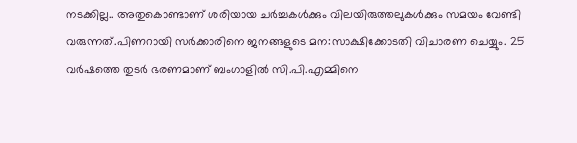നടക്കില്ല.. അതുകൊണ്ടാണ് ശരിയായ ചർച്ചകൾക്കും വിലയിരുത്തലുകൾക്കും സമയം വേണ്ടി വരുന്നത്.പിണറായി സർക്കാരിനെ ജനങ്ങളുടെ മന:സാക്ഷിക്കോടതി വിചാരണ ചെയ്യും. 25 വർഷത്തെ തുടർ ഭരണമാണ് ബംഗാളിൽ സി.പി.എമ്മിനെ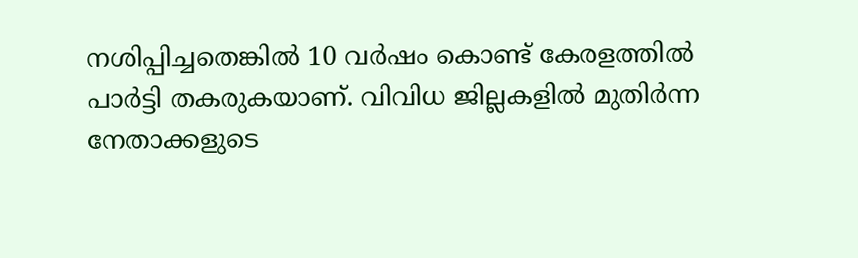നശിപ്പിച്ചതെങ്കിൽ 10 വർഷം കൊണ്ട് കേരളത്തിൽ പാർട്ടി തകരുകയാണ്. വിവിധ ജില്ലകളിൽ മുതിർന്ന നേതാക്കളുടെ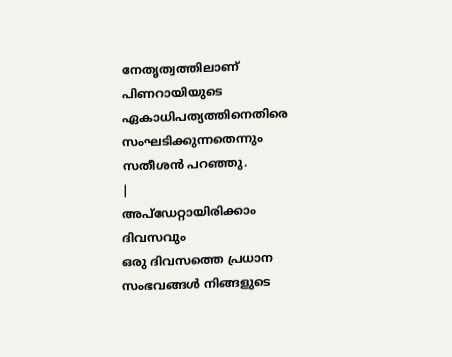നേതൃത്വത്തിലാണ് പിണറായിയുടെ ഏകാധിപത്യത്തിനെതിരെ സംഘടിക്കുന്നതെന്നും സതീശൻ പറഞ്ഞു.
|
അപ്ഡേറ്റായിരിക്കാം ദിവസവും
ഒരു ദിവസത്തെ പ്രധാന സംഭവങ്ങൾ നിങ്ങളുടെ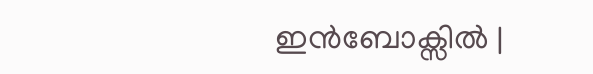ഇൻബോക്സിൽ |